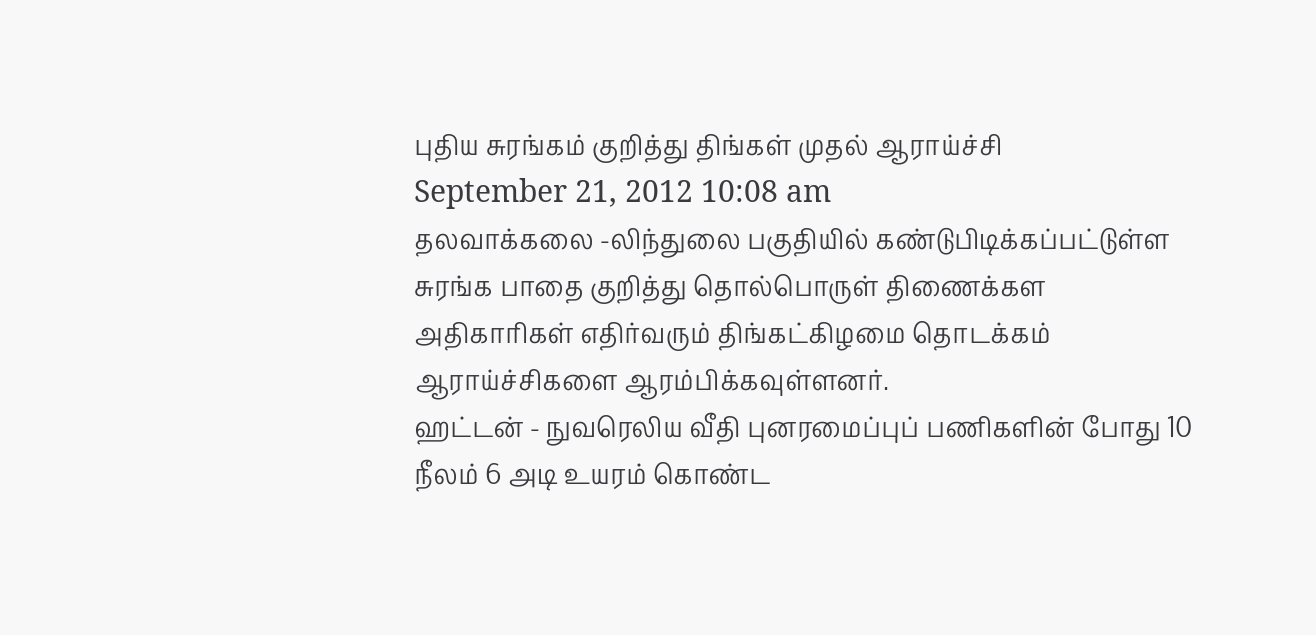புதிய சுரங்கம் குறித்து திங்கள் முதல் ஆராய்ச்சி
September 21, 2012 10:08 am
தலவாக்கலை -லிந்துலை பகுதியில் கண்டுபிடிக்கப்பட்டுள்ள சுரங்க பாதை குறித்து தொல்பொருள் திணைக்கள அதிகாரிகள் எதிர்வரும் திங்கட்கிழமை தொடக்கம் ஆராய்ச்சிகளை ஆரம்பிக்கவுள்ளனர்.
ஹட்டன் - நுவரெலிய வீதி புனரமைப்புப் பணிகளின் போது 10 நீலம் 6 அடி உயரம் கொண்ட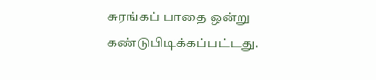சுரங்கப் பாதை ஒன்று கண்டுபிடிக்கப்பட்டது.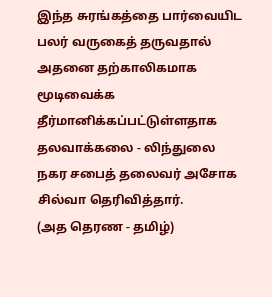இந்த சுரங்கத்தை பார்வையிட பலர் வருகைத் தருவதால் அதனை தற்காலிகமாக மூடிவைக்க தீர்மானிக்கப்பட்டுள்ளதாக தலவாக்கலை - லிந்துலை நகர சபைத் தலைவர் அசோக சில்வா தெரிவித்தார்.
(அத தெரண - தமிழ்)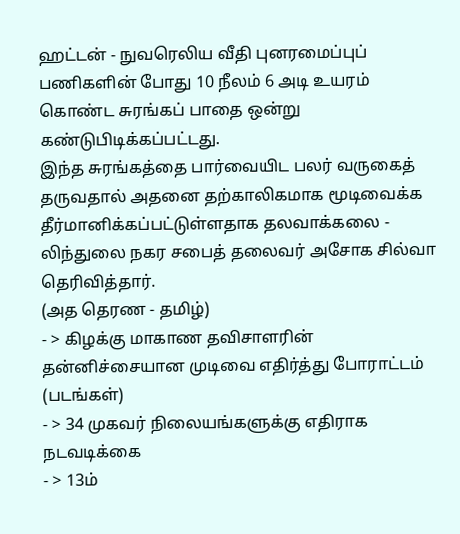ஹட்டன் - நுவரெலிய வீதி புனரமைப்புப் பணிகளின் போது 10 நீலம் 6 அடி உயரம் கொண்ட சுரங்கப் பாதை ஒன்று கண்டுபிடிக்கப்பட்டது.
இந்த சுரங்கத்தை பார்வையிட பலர் வருகைத் தருவதால் அதனை தற்காலிகமாக மூடிவைக்க தீர்மானிக்கப்பட்டுள்ளதாக தலவாக்கலை - லிந்துலை நகர சபைத் தலைவர் அசோக சில்வா தெரிவித்தார்.
(அத தெரண - தமிழ்)
- > கிழக்கு மாகாண தவிசாளரின் தன்னிச்சையான முடிவை எதிர்த்து போராட்டம் (படங்கள்)
- > 34 முகவர் நிலையங்களுக்கு எதிராக நடவடிக்கை
- > 13ம்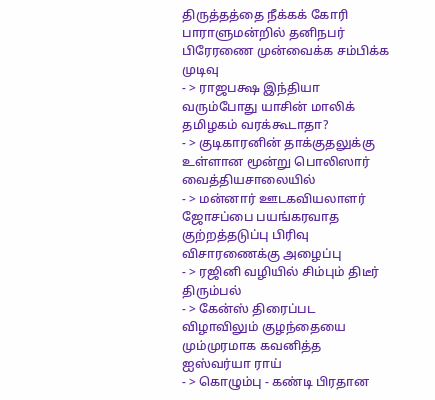திருத்தத்தை நீக்கக் கோரி பாராளுமன்றில் தனிநபர் பிரேரணை முன்வைக்க சம்பிக்க முடிவு
- > ராஜபக்ஷ இந்தியா வரும்போது யாசின் மாலிக் தமிழகம் வரக்கூடாதா?
- > குடிகாரனின் தாக்குதலுக்கு உள்ளான மூன்று பொலிஸார் வைத்தியசாலையில்
- > மன்னார் ஊடகவியலாளர் ஜோசப்பை பயங்கரவாத குற்றத்தடுப்பு பிரிவு விசாரணைக்கு அழைப்பு
- > ரஜினி வழியில் சிம்பும் திடீர் திரும்பல்
- > கேன்ஸ் திரைப்பட விழாவிலும் குழந்தையை மும்முரமாக கவனித்த ஐஸ்வர்யா ராய்
- > கொழும்பு - கண்டி பிரதான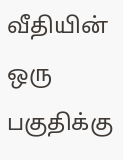வீதியின் ஒரு பகுதிக்கு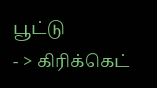பூட்டு
- > கிரிக்கெட்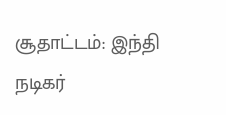சூதாட்டம்: இந்தி நடிகர்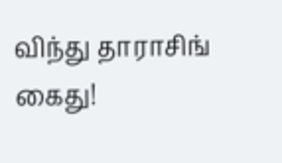விந்து தாராசிங் கைது!